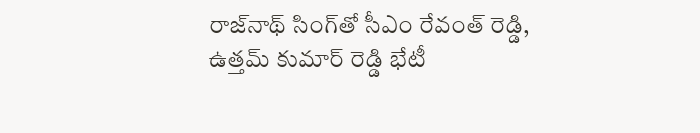రాజ్‌నాథ్ సింగ్‌తో సీఎం రేవంత్ రెడ్డి, ఉత్తమ్ కుమార్ రెడ్డి భేటీ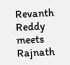Revanth Reddy meets Rajnath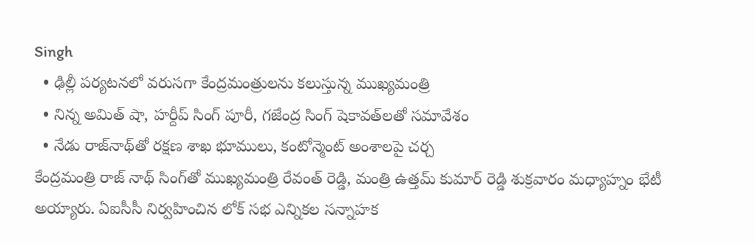Singh
  • ఢిల్లీ పర్యటనలో వరుసగా కేంద్రమంత్రులను కలుస్తున్న ముఖ్యమంత్రి
  • నిన్న అమిత్ షా, హర్దీప్ సింగ్ పూరీ, గజేంద్ర సింగ్ షెకావత్‌లతో సమావేశం
  • నేడు రాజ్‌నాథ్‌తో రక్షణ శాఖ భూములు, కంటోన్మెంట్ అంశాలపై చర్చ
కేంద్రమంత్రి రాజ్ నాథ్ సింగ్‌తో ముఖ్యమంత్రి రేవంత్ రెడ్డి, మంత్రి ఉత్తమ్ కుమార్ రెడ్డి శుక్రవారం మధ్యాహ్నం భేటీ అయ్యారు. ఏఐసీసీ నిర్వహించిన లోక్ సభ ఎన్నికల సన్నాహక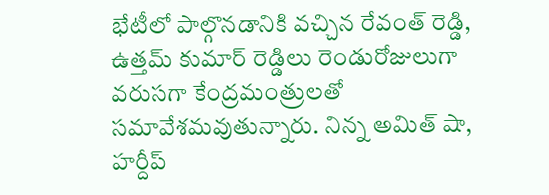భేటీలో పాల్గొనడానికి వచ్చిన రేవంత్ రెడ్డి, ఉత్తమ్ కుమార్ రెడ్డిలు రెండురోజులుగా వరుసగా కేంద్రమంత్రులతో సమావేశమవుతున్నారు. నిన్న అమిత్ షా, హర్దీప్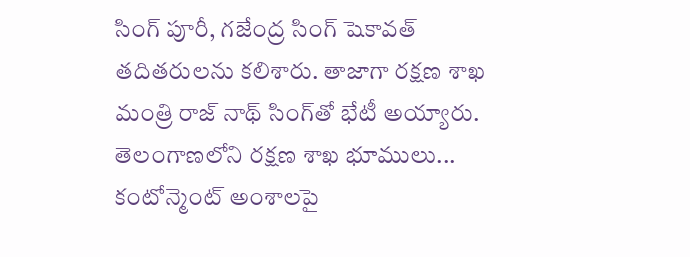సింగ్ పూరీ, గజేంద్ర సింగ్ షెకావత్ తదితరులను కలిశారు. తాజాగా రక్షణ శాఖ మంత్రి రాజ్ నాథ్ సింగ్‌తో భేటీ అయ్యారు. తెలంగాణలోని రక్షణ శాఖ భూములు... కంటోన్మెంట్ అంశాలపై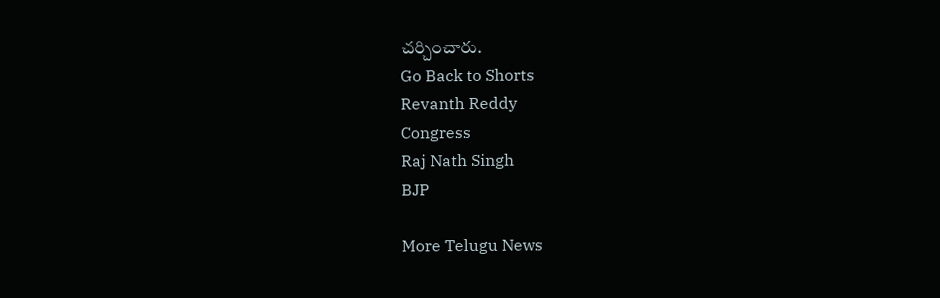చర్చించారు.
Go Back to Shorts
Revanth Reddy
Congress
Raj Nath Singh
BJP

More Telugu News